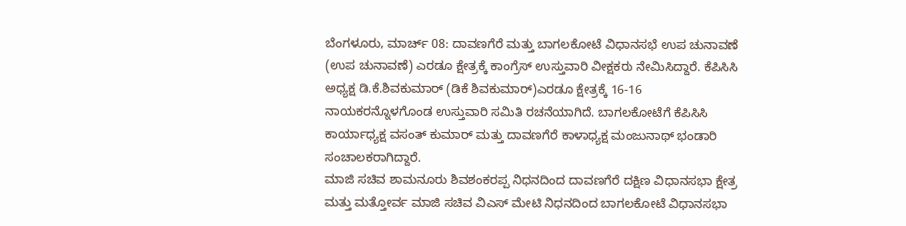ಬೆಂಗಳೂರು, ಮಾರ್ಚ್ 08: ದಾವಣಗೆರೆ ಮತ್ತು ಬಾಗಲಕೋಟೆ ವಿಧಾನಸಭೆ ಉಪ ಚುನಾವಣೆ (ಉಪ ಚುನಾವಣೆ) ಎರಡೂ ಕ್ಷೇತ್ರಕ್ಕೆ ಕಾಂಗ್ರೆಸ್ ಉಸ್ತುವಾರಿ ವೀಕ್ಷಕರು ನೇಮಿಸಿದ್ದಾರೆ. ಕೆಪಿಸಿಸಿ ಅಧ್ಯಕ್ಷ ಡಿ.ಕೆ.ಶಿವಕುಮಾರ್ (ಡಿಕೆ ಶಿವಕುಮಾರ್)ಎರಡೂ ಕ್ಷೇತ್ರಕ್ಕೆ 16-16 ನಾಯಕರನ್ನೊಳಗೊಂಡ ಉಸ್ತುವಾರಿ ಸಮಿತಿ ರಚನೆಯಾಗಿದೆ. ಬಾಗಲಕೋಟೆಗೆ ಕೆಪಿಸಿಸಿ ಕಾರ್ಯಾಧ್ಯಕ್ಷ ವಸಂತ್ ಕುಮಾರ್ ಮತ್ತು ದಾವಣಗೆರೆ ಕಾಳಾಧ್ಯಕ್ಷ ಮಂಜುನಾಥ್ ಭಂಡಾರಿ ಸಂಚಾಲಕರಾಗಿದ್ದಾರೆ.
ಮಾಜಿ ಸಚಿವ ಶಾಮನೂರು ಶಿವಶಂಕರಪ್ಪ ನಿಧನದಿಂದ ದಾವಣಗೆರೆ ದಕ್ಷಿಣ ವಿಧಾನಸಭಾ ಕ್ಷೇತ್ರ ಮತ್ತು ಮತ್ತೋರ್ವ ಮಾಜಿ ಸಚಿವ ವಿಎಸ್ ಮೇಟಿ ನಿಧನದಿಂದ ಬಾಗಲಕೋಟೆ ವಿಧಾನಸಭಾ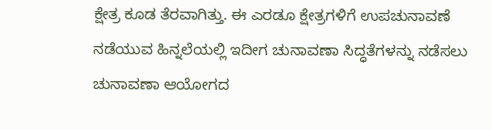ಕ್ಷೇತ್ರ ಕೂಡ ತೆರವಾಗಿತ್ತು. ಈ ಎರಡೂ ಕ್ಷೇತ್ರಗಳಿಗೆ ಉಪಚುನಾವಣೆ ನಡೆಯುವ ಹಿನ್ನಲೆಯಲ್ಲಿ ಇದೀಗ ಚುನಾವಣಾ ಸಿದ್ಧತೆಗಳನ್ನು ನಡೆಸಲು ಚುನಾವಣಾ ಆಯೋಗದ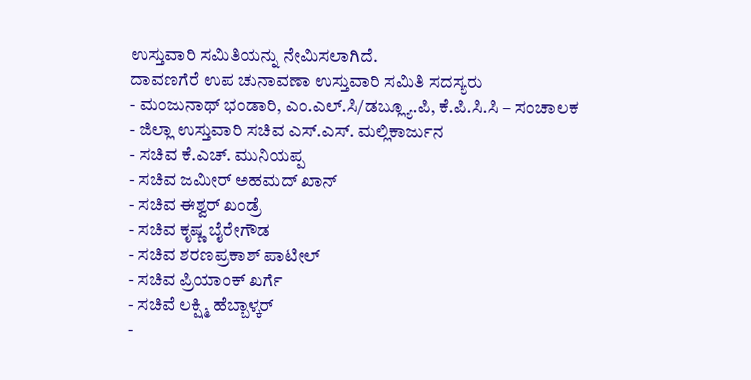ಉಸ್ತುವಾರಿ ಸಮಿತಿಯನ್ನು ನೇಮಿಸಲಾಗಿದೆ.
ದಾವಣಗೆರೆ ಉಪ ಚುನಾವಣಾ ಉಸ್ತುವಾರಿ ಸಮಿತಿ ಸದಸ್ಯರು
- ಮಂಜುನಾಥ್ ಭಂಡಾರಿ, ಎಂ.ಎಲ್.ಸಿ/ಡಬ್ಲ್ಯೂ.ಪಿ, ಕೆ.ಪಿ.ಸಿ.ಸಿ – ಸಂಚಾಲಕ
- ಜಿಲ್ಲಾ ಉಸ್ತುವಾರಿ ಸಚಿವ ಎಸ್.ಎಸ್. ಮಲ್ಲಿಕಾರ್ಜುನ
- ಸಚಿವ ಕೆ.ಎಚ್. ಮುನಿಯಪ್ಪ
- ಸಚಿವ ಜಮೀರ್ ಅಹಮದ್ ಖಾನ್
- ಸಚಿವ ಈಶ್ವರ್ ಖಂಡ್ರೆ
- ಸಚಿವ ಕೃಷ್ಣ ಬೈರೇಗೌಡ
- ಸಚಿವ ಶರಣಪ್ರಕಾಶ್ ಪಾಟೀಲ್
- ಸಚಿವ ಪ್ರಿಯಾಂಕ್ ಖರ್ಗೆ
- ಸಚಿವೆ ಲಕ್ಷ್ಮಿ ಹೆಬ್ಬಾಳ್ಕರ್
-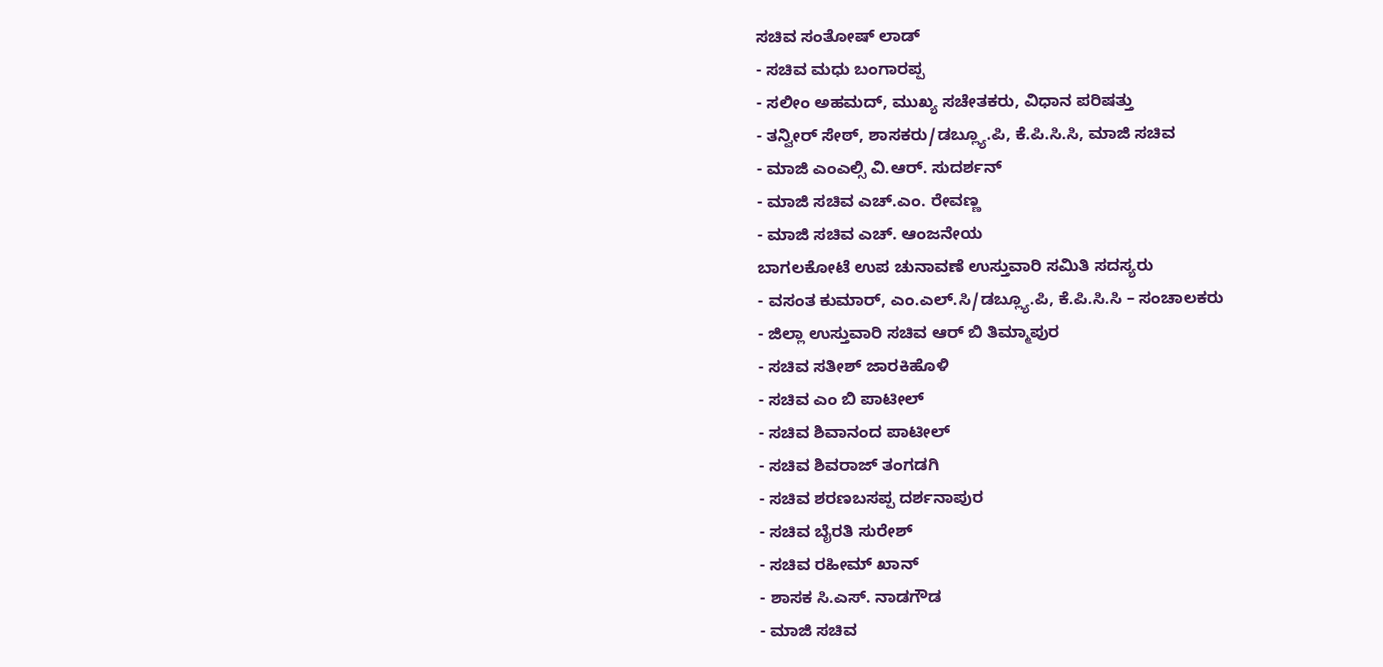ಸಚಿವ ಸಂತೋಷ್ ಲಾಡ್
- ಸಚಿವ ಮಧು ಬಂಗಾರಪ್ಪ
- ಸಲೀಂ ಅಹಮದ್, ಮುಖ್ಯ ಸಚೇತಕರು, ವಿಧಾನ ಪರಿಷತ್ತು
- ತನ್ವೀರ್ ಸೇಠ್, ಶಾಸಕರು/ಡಬ್ಲ್ಯೂ.ಪಿ, ಕೆ.ಪಿ.ಸಿ.ಸಿ, ಮಾಜಿ ಸಚಿವ
- ಮಾಜಿ ಎಂಎಲ್ಸಿ ವಿ.ಆರ್. ಸುದರ್ಶನ್
- ಮಾಜಿ ಸಚಿವ ಎಚ್.ಎಂ. ರೇವಣ್ಣ
- ಮಾಜಿ ಸಚಿವ ಎಚ್. ಆಂಜನೇಯ
ಬಾಗಲಕೋಟೆ ಉಪ ಚುನಾವಣೆ ಉಸ್ತುವಾರಿ ಸಮಿತಿ ಸದಸ್ಯರು
- ವಸಂತ ಕುಮಾರ್, ಎಂ.ಎಲ್.ಸಿ/ಡಬ್ಲ್ಯೂ.ಪಿ, ಕೆ.ಪಿ.ಸಿ.ಸಿ – ಸಂಚಾಲಕರು
- ಜಿಲ್ಲಾ ಉಸ್ತುವಾರಿ ಸಚಿವ ಆರ್ ಬಿ ತಿಮ್ಮಾಪುರ
- ಸಚಿವ ಸತೀಶ್ ಜಾರಕಿಹೊಳಿ
- ಸಚಿವ ಎಂ ಬಿ ಪಾಟೀಲ್
- ಸಚಿವ ಶಿವಾನಂದ ಪಾಟೀಲ್
- ಸಚಿವ ಶಿವರಾಜ್ ತಂಗಡಗಿ
- ಸಚಿವ ಶರಣಬಸಪ್ಪ ದರ್ಶನಾಪುರ
- ಸಚಿವ ಬೈರತಿ ಸುರೇಶ್
- ಸಚಿವ ರಹೀಮ್ ಖಾನ್
- ಶಾಸಕ ಸಿ.ಎಸ್. ನಾಡಗೌಡ
- ಮಾಜಿ ಸಚಿವ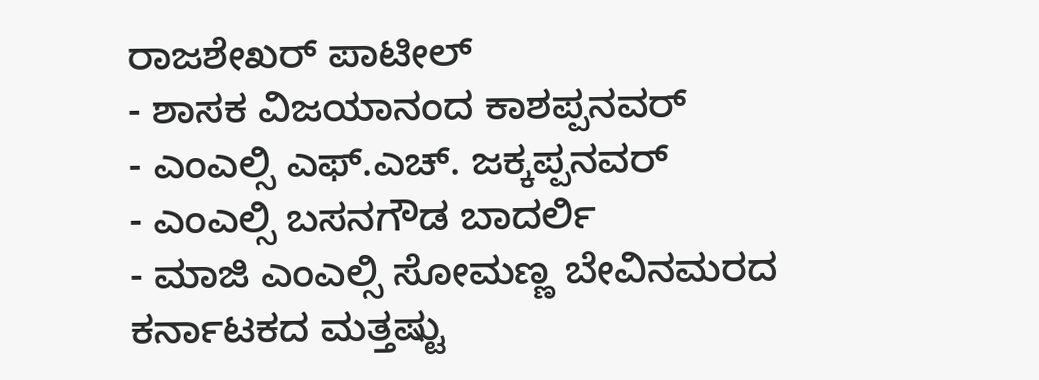ರಾಜಶೇಖರ್ ಪಾಟೀಲ್
- ಶಾಸಕ ವಿಜಯಾನಂದ ಕಾಶಪ್ಪನವರ್
- ಎಂಎಲ್ಸಿ ಎಫ್.ಎಚ್. ಜಕ್ಕಪ್ಪನವರ್
- ಎಂಎಲ್ಸಿ ಬಸನಗೌಡ ಬಾದರ್ಲಿ
- ಮಾಜಿ ಎಂಎಲ್ಸಿ ಸೋಮಣ್ಣ ಬೇವಿನಮರದ
ಕರ್ನಾಟಕದ ಮತ್ತಷ್ಟು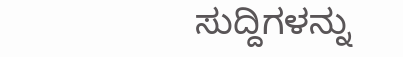ಸುದ್ದಿಗಳನ್ನು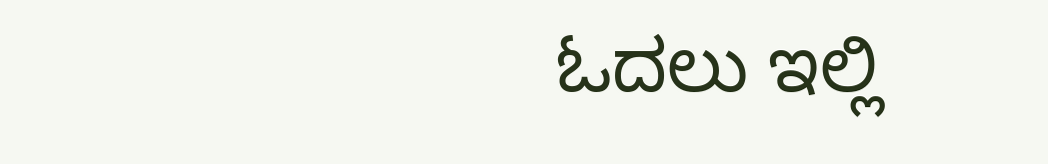ಓದಲು ಇಲ್ಲಿ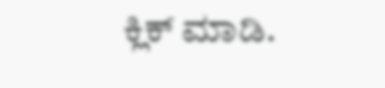ಕ್ಲಿಕ್ ಮಾಡಿ.